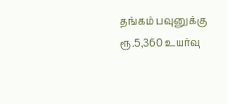தங்கம் பவுனுக்கு ரூ.5,360 உயர்வு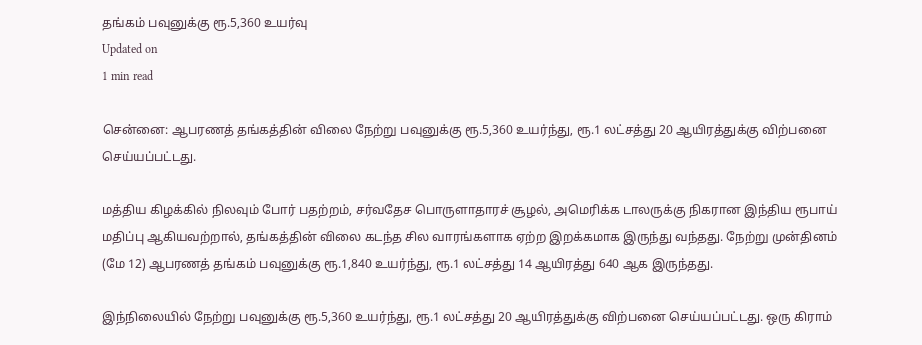தங்கம் பவுனுக்கு ரூ.5,360 உயர்வு
Updated on
1 min read

சென்னை: ஆபரணத் தங்கத்தின் விலை நேற்று பவுனுக்கு ரூ.5,360 உயர்ந்து, ரூ.1 லட்சத்து 20 ஆயிரத்துக்கு விற்பனை செய்யப்பட்டது.

மத்திய கிழக்கில் நிலவும் போர் பதற்றம், சர்வதேச பொருளாதாரச் சூழல், அமெரிக்க டாலருக்கு நிகரான இந்திய ரூபாய் மதிப்பு ஆகியவற்றால், தங்கத்தின் விலை கடந்த சில வாரங்களாக ஏற்ற இறக்கமாக இருந்து வந்தது. நேற்று முன்தினம் (மே 12) ஆபரணத் தங்கம் பவுனுக்கு ரூ.1,840 உயர்ந்து, ரூ.1 லட்சத்து 14 ஆயிரத்து 640 ஆக இருந்தது.

இந்நிலையில் நேற்று பவுனுக்கு ரூ.5,360 உயர்ந்து, ரூ.1 லட்சத்து 20 ஆயிரத்துக்கு விற்பனை செய்யப்பட்டது. ஒரு கிராம்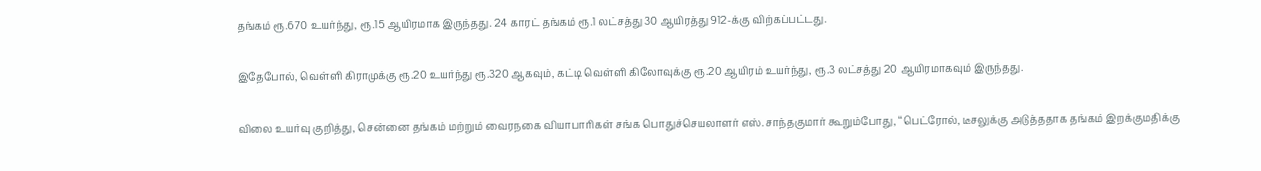தங்கம் ரூ.670 உயர்ந்து, ரூ.15 ஆயிரமாக இருந்தது. 24 காரட் தங்கம் ரூ.1 லட்சத்து 30 ஆயிரத்து 912-க்கு விற்கப்பட்டது.

இதேபோல், வெள்ளி கிராமுக்கு ரூ.20 உயர்ந்து ரூ.320 ஆகவும், கட்டி வெள்ளி கிலோவுக்கு ரூ.20 ஆயிரம் உயர்ந்து, ரூ.3 லட்சத்து 20 ஆயிரமாகவும் இருந்தது.

விலை உயர்வு குறித்து, சென்னை தங்கம் மற்றும் வைரநகை வியாபாரிகள் சங்க பொதுச்செயலாளர் எஸ்.சாந்தகுமார் கூறும்போது, ‘‘பெட்ரோல், டீசலுக்கு அடுத்ததாக தங்கம் இறக்குமதிக்கு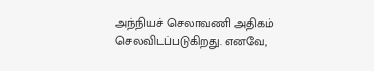அந்நியச் செலாவணி அதிகம் செலவிடப்படுகிறது. எனவே,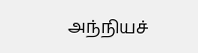அந்நியச்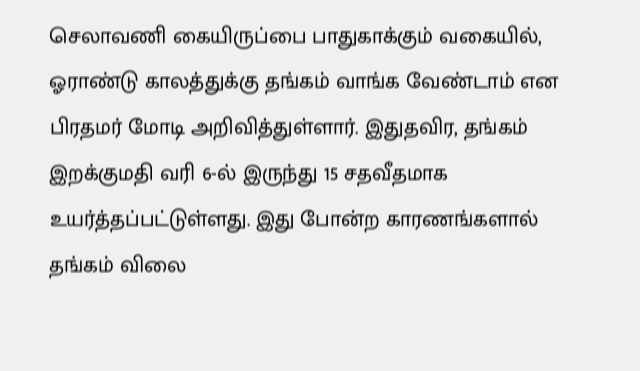செலாவணி கையிருப்பை பாதுகாக்கும் வகையில், ஓராண்டு காலத்துக்கு தங்கம் வாங்க வேண்டாம் என பிரதமர் மோடி அறிவித்துள்ளார். இதுதவிர, தங்கம் இறக்குமதி வரி 6-ல் இருந்து 15 சதவீதமாக உயர்த்தப்பட்டுள்ளது. இது போன்ற காரணங்களால் தங்கம் விலை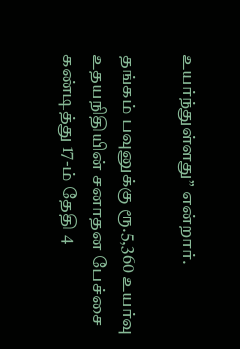உயர்ந்துள்ளது’’ என்றார்.

தங்கம் பவுனுக்கு ரூ.5,360 உயர்வு
உதயநிதியின் சனாதன பேச்சை கண்டித்து 17-ம் தேதி 4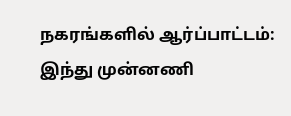நகரங்களில் ஆர்ப்பாட்டம்: இந்து முன்னணி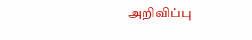அறிவிப்பு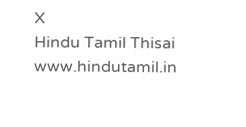X
Hindu Tamil Thisai
www.hindutamil.in